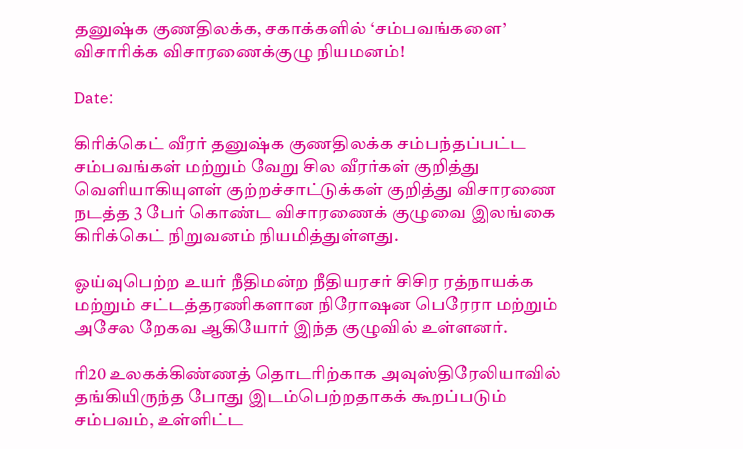தனுஷ்க குணதிலக்க, சகாக்களில் ‘சம்பவங்களை’ விசாரிக்க விசாரணைக்குழு நியமனம்!

Date:

கிரிக்கெட் வீரர் தனுஷ்க குணதிலக்க சம்பந்தப்பட்ட சம்பவங்கள் மற்றும் வேறு சில வீரர்கள் குறித்து வெளியாகியுளள் குற்றச்சாட்டுக்கள் குறித்து விசாரணை நடத்த 3 பேர் கொண்ட விசாரணைக் குழுவை இலங்கை கிரிக்கெட் நிறுவனம் நியமித்துள்ளது.

ஓய்வுபெற்ற உயர் நீதிமன்ற நீதியரசர் சிசிர ரத்நாயக்க மற்றும் சட்டத்தரணிகளான நிரோஷன பெரேரா மற்றும் அசேல றேகவ ஆகியோர் இந்த குழுவில் உள்ளனர்.

ரி20 உலகக்கிண்ணத் தொடரிற்காக அவுஸ்திரேலியாவில் தங்கியிருந்த போது இடம்பெற்றதாகக் கூறப்படும் சம்பவம், உள்ளிட்ட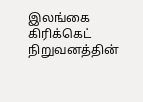இலங்கை கிரிக்கெட் நிறுவனத்தின்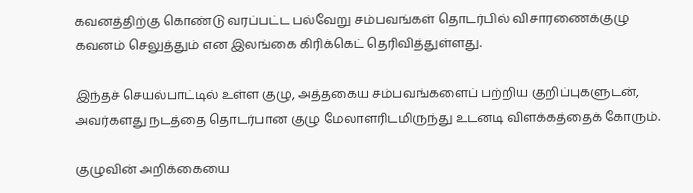கவனத்திற்கு கொண்டு வரப்பட்ட பல்வேறு சம்பவங்கள் தொடர்பில் விசாரணைக்குழு கவனம் செலுத்தும் என இலங்கை கிரிக்கெட் தெரிவித்துள்ளது.

இந்தச் செயல்பாட்டில் உள்ள குழு, அத்தகைய சம்பவங்களைப் பற்றிய குறிப்புகளுடன், அவர்களது நடத்தை தொடர்பான குழு மேலாளரிடமிருந்து உடனடி விளக்கத்தைக் கோரும்.

குழுவின் அறிக்கையை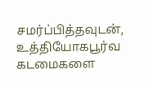சமர்ப்பித்தவுடன், உத்தியோகபூர்வ கடமைகளை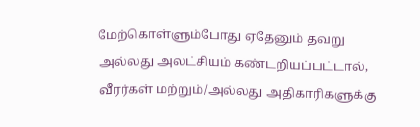மேற்கொள்ளும்போது ஏதேனும் தவறு அல்லது அலட்சியம் கண்டறியப்பட்டால், வீரர்கள் மற்றும்/அல்லது அதிகாரிகளுக்கு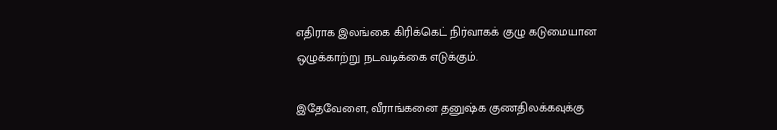எதிராக இலங்கை கிரிக்கெட் நிர்வாகக் குழு கடுமையான ஒழுக்காற்று நடவடிக்கை எடுக்கும்.

இதேவேளை, வீராங்கனை தனுஷ்க குணதிலக்கவுக்கு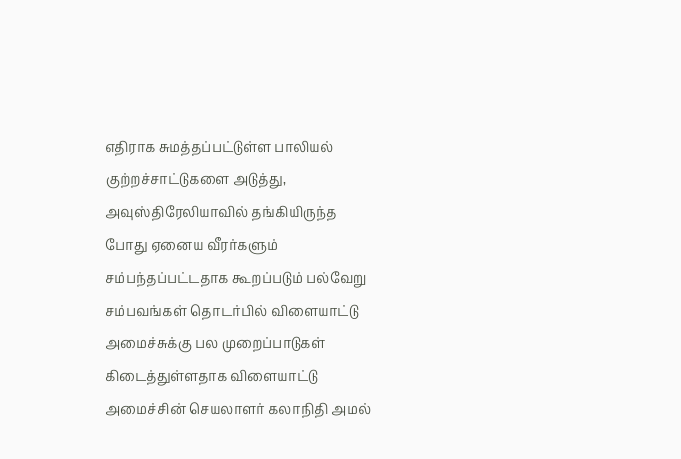எதிராக சுமத்தப்பட்டுள்ள பாலியல் குற்றச்சாட்டுகளை அடுத்து, அவுஸ்திரேலியாவில் தங்கியிருந்த போது ஏனைய வீரர்களும் சம்பந்தப்பட்டதாக கூறப்படும் பல்வேறு சம்பவங்கள் தொடர்பில் விளையாட்டு அமைச்சுக்கு பல முறைப்பாடுகள் கிடைத்துள்ளதாக விளையாட்டு அமைச்சின் செயலாளர் கலாநிதி அமல்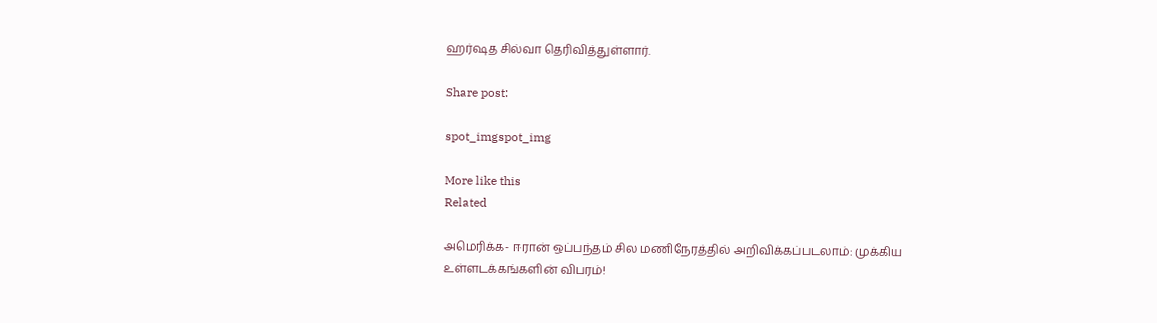ஹர்ஷத சில்வா தெரிவித்துள்ளார்.

Share post:

spot_imgspot_img

More like this
Related

அமெரிக்க- ஈரான் ஒப்பந்தம் சில மணிநேரத்தில் அறிவிக்கப்படலாம்: முக்கிய உள்ளடக்கங்களின் விபரம்!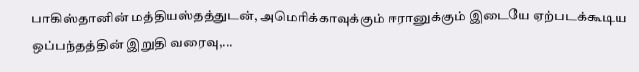பாகிஸ்தானின் மத்தியஸ்தத்துடன், அமெரிக்காவுக்கும் ஈரானுக்கும் இடையே ஏற்படக்கூடிய ஒப்பந்தத்தின் இறுதி வரைவு,...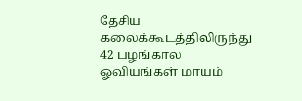தேசிய கலைக்கூடத்திலிருந்து 42 பழங்கால ஓவியங்கள் மாயம்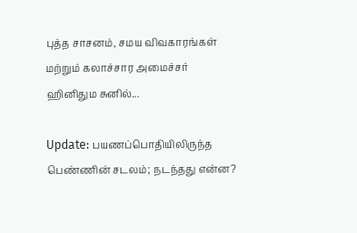புத்த சாசனம், சமய விவகாரங்கள் மற்றும் கலாச்சார அமைச்சர் ஹினிதும சுனில்...

Update: பயணப்பொதியிலிருந்த பெண்ணின் சடலம்; நடந்தது என்ன?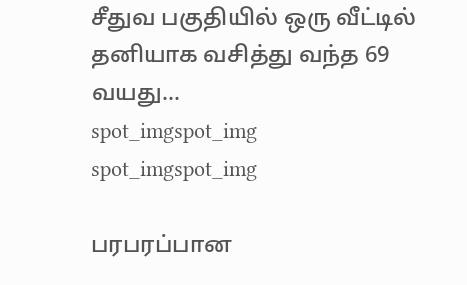சீதுவ பகுதியில் ஒரு வீட்டில் தனியாக வசித்து வந்த 69 வயது...
spot_imgspot_img
spot_imgspot_img

பரபரப்பான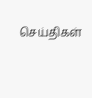செய்திகள்